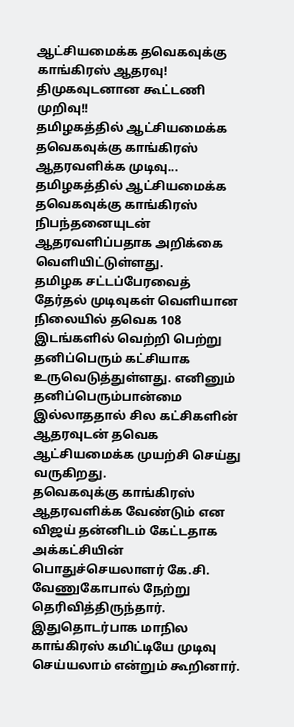ஆட்சியமைக்க தவெகவுக்கு காங்கிரஸ் ஆதரவு! திமுகவுடனான கூட்டணி முறிவு!!
தமிழகத்தில் ஆட்சியமைக்க தவெகவுக்கு காங்கிரஸ் ஆதரவளிக்க முடிவு...
தமிழகத்தில் ஆட்சியமைக்க தவெகவுக்கு காங்கிரஸ் நிபந்தனையுடன் ஆதரவளிப்பதாக அறிக்கை வெளியிட்டுள்ளது.
தமிழக சட்டப்பேரவைத் தேர்தல் முடிவுகள் வெளியான நிலையில் தவெக 108 இடங்களில் வெற்றி பெற்று தனிப்பெரும் கட்சியாக உருவெடுத்துள்ளது. எனினும் தனிப்பெரும்பான்மை இல்லாததால் சில கட்சிகளின் ஆதரவுடன் தவெக ஆட்சியமைக்க முயற்சி செய்து வருகிறது.
தவெகவுக்கு காங்கிரஸ் ஆதரவளிக்க வேண்டும் என விஜய் தன்னிடம் கேட்டதாக அக்கட்சியின் பொதுச்செயலாளர் கே.சி. வேணுகோபால் நேற்று தெரிவித்திருந்தார். இதுதொடர்பாக மாநில காங்கிரஸ் கமிட்டியே முடிவு செய்யலாம் என்றும் கூறினார்.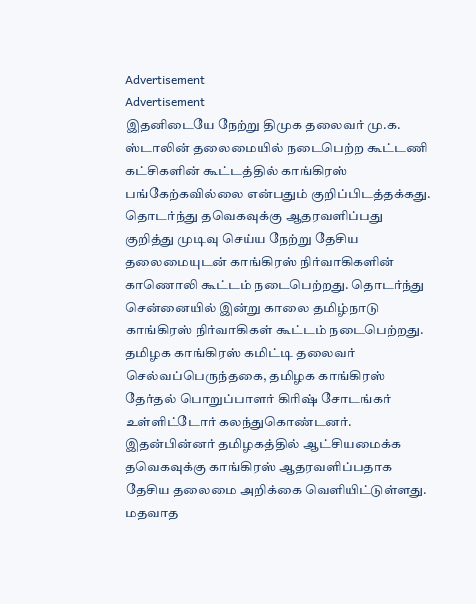Advertisement
Advertisement
இதனிடையே நேற்று திமுக தலைவர் மு.க. ஸ்டாலின் தலைமையில் நடைபெற்ற கூட்டணி கட்சிகளின் கூட்டத்தில் காங்கிரஸ் பங்கேற்கவில்லை என்பதும் குறிப்பிடத்தக்கது.
தொடர்ந்து தவெகவுக்கு ஆதரவளிப்பது குறித்து முடிவு செய்ய நேற்று தேசிய தலைமையுடன் காங்கிரஸ் நிர்வாகிகளின் காணொலி கூட்டம் நடைபெற்றது. தொடர்ந்து சென்னையில் இன்று காலை தமிழ்நாடு காங்கிரஸ் நிர்வாகிகள் கூட்டம் நடைபெற்றது. தமிழக காங்கிரஸ் கமிட்டி தலைவர் செல்வப்பெருந்தகை, தமிழக காங்கிரஸ் தேர்தல் பொறுப்பாளர் கிரிஷ் சோடங்கர் உள்ளிட்டோர் கலந்துகொண்டனர்.
இதன்பின்னர் தமிழகத்தில் ஆட்சியமைக்க தவெகவுக்கு காங்கிரஸ் ஆதரவளிப்பதாக தேசிய தலைமை அறிக்கை வெளியிட்டுள்ளது. மதவாத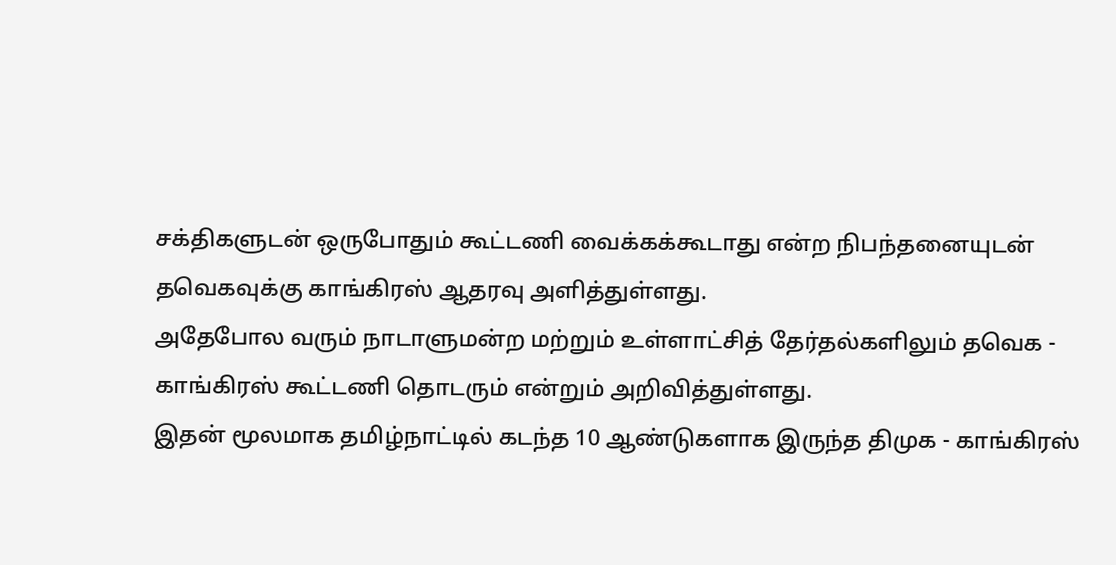சக்திகளுடன் ஒருபோதும் கூட்டணி வைக்கக்கூடாது என்ற நிபந்தனையுடன் தவெகவுக்கு காங்கிரஸ் ஆதரவு அளித்துள்ளது.
அதேபோல வரும் நாடாளுமன்ற மற்றும் உள்ளாட்சித் தேர்தல்களிலும் தவெக - காங்கிரஸ் கூட்டணி தொடரும் என்றும் அறிவித்துள்ளது.
இதன் மூலமாக தமிழ்நாட்டில் கடந்த 10 ஆண்டுகளாக இருந்த திமுக - காங்கிரஸ்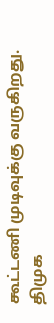கூட்டணி முடிவுக்கு வருகிறது.
திமுக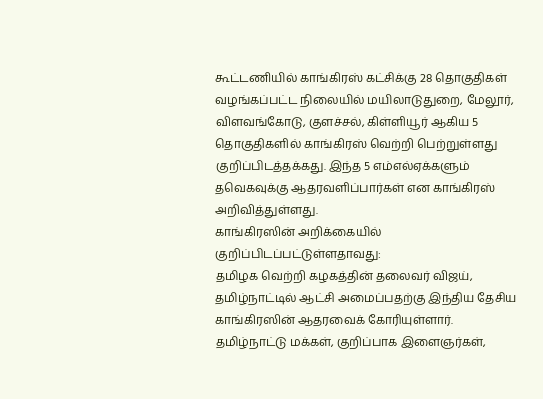கூட்டணியில் காங்கிரஸ் கட்சிக்கு 28 தொகுதிகள் வழங்கப்பட்ட நிலையில் மயிலாடுதுறை, மேலூர், விளவங்கோடு, குளச்சல், கிள்ளியூர் ஆகிய 5 தொகுதிகளில் காங்கிரஸ் வெற்றி பெற்றுள்ளது குறிப்பிடத்தக்கது. இந்த 5 எம்எல்ஏக்களும் தவெகவுக்கு ஆதரவளிப்பார்கள் என காங்கிரஸ் அறிவித்துள்ளது.
காங்கிரஸின் அறிக்கையில் குறிப்பிடப்பட்டுள்ளதாவது:
தமிழக வெற்றி கழகத்தின் தலைவர் விஜய், தமிழ்நாட்டில் ஆட்சி அமைப்பதற்கு இந்திய தேசிய காங்கிரஸின் ஆதரவைக் கோரியுள்ளார்.
தமிழ்நாட்டு மக்கள், குறிப்பாக இளைஞர்கள்,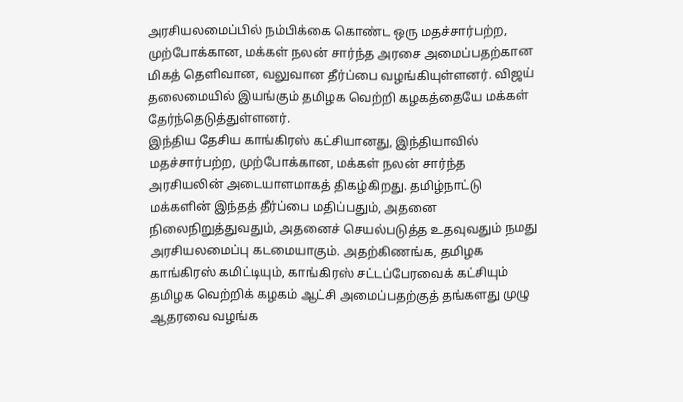அரசியலமைப்பில் நம்பிக்கை கொண்ட ஒரு மதச்சார்பற்ற, முற்போக்கான, மக்கள் நலன் சார்ந்த அரசை அமைப்பதற்கான மிகத் தெளிவான, வலுவான தீர்ப்பை வழங்கியுள்ளனர். விஜய் தலைமையில் இயங்கும் தமிழக வெற்றி கழகத்தையே மக்கள் தேர்ந்தெடுத்துள்ளனர்.
இந்திய தேசிய காங்கிரஸ் கட்சியானது, இந்தியாவில் மதச்சார்பற்ற, முற்போக்கான, மக்கள் நலன் சார்ந்த அரசியலின் அடையாளமாகத் திகழ்கிறது. தமிழ்நாட்டு மக்களின் இந்தத் தீர்ப்பை மதிப்பதும், அதனை நிலைநிறுத்துவதும், அதனைச் செயல்படுத்த உதவுவதும் நமது அரசியலமைப்பு கடமையாகும். அதற்கிணங்க, தமிழக காங்கிரஸ் கமிட்டியும், காங்கிரஸ் சட்டப்பேரவைக் கட்சியும் தமிழக வெற்றிக் கழகம் ஆட்சி அமைப்பதற்குத் தங்களது முழு ஆதரவை வழங்க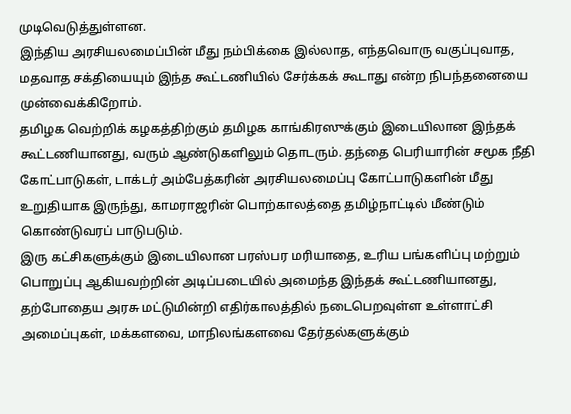முடிவெடுத்துள்ளன.
இந்திய அரசியலமைப்பின் மீது நம்பிக்கை இல்லாத, எந்தவொரு வகுப்புவாத, மதவாத சக்தியையும் இந்த கூட்டணியில் சேர்க்கக் கூடாது என்ற நிபந்தனையை முன்வைக்கிறோம்.
தமிழக வெற்றிக் கழகத்திற்கும் தமிழக காங்கிரஸுக்கும் இடையிலான இந்தக் கூட்டணியானது, வரும் ஆண்டுகளிலும் தொடரும். தந்தை பெரியாரின் சமூக நீதி கோட்பாடுகள், டாக்டர் அம்பேத்கரின் அரசியலமைப்பு கோட்பாடுகளின் மீது உறுதியாக இருந்து, காமராஜரின் பொற்காலத்தை தமிழ்நாட்டில் மீண்டும் கொண்டுவரப் பாடுபடும்.
இரு கட்சிகளுக்கும் இடையிலான பரஸ்பர மரியாதை, உரிய பங்களிப்பு மற்றும் பொறுப்பு ஆகியவற்றின் அடிப்படையில் அமைந்த இந்தக் கூட்டணியானது, தற்போதைய அரசு மட்டுமின்றி எதிர்காலத்தில் நடைபெறவுள்ள உள்ளாட்சி அமைப்புகள், மக்களவை, மாநிலங்களவை தேர்தல்களுக்கும்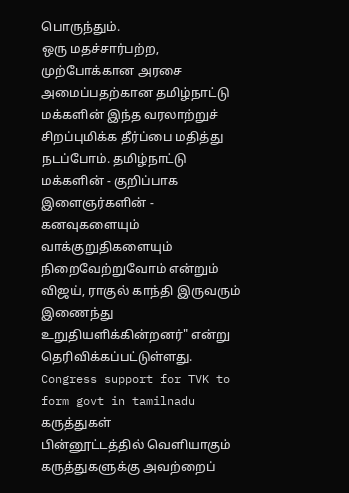பொருந்தும்.
ஒரு மதச்சார்பற்ற, முற்போக்கான அரசை அமைப்பதற்கான தமிழ்நாட்டு மக்களின் இந்த வரலாற்றுச் சிறப்புமிக்க தீர்ப்பை மதித்து நடப்போம். தமிழ்நாட்டு மக்களின் - குறிப்பாக இளைஞர்களின் - கனவுகளையும் வாக்குறுதிகளையும் நிறைவேற்றுவோம் என்றும் விஜய், ராகுல் காந்தி இருவரும் இணைந்து உறுதியளிக்கின்றனர்" என்று தெரிவிக்கப்பட்டுள்ளது.
Congress support for TVK to form govt in tamilnadu
கருத்துகள்
பின்னூட்டத்தில் வெளியாகும் கருத்துகளுக்கு அவற்றைப்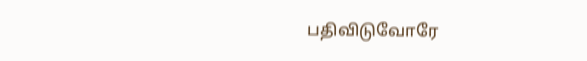பதிவிடுவோரே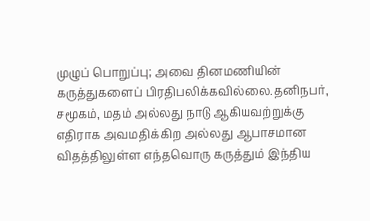முழுப் பொறுப்பு; அவை தினமணியின் கருத்துகளைப் பிரதிபலிக்கவில்லை.தனிநபர், சமூகம், மதம் அல்லது நாடு ஆகியவற்றுக்கு எதிராக அவமதிக்கிற அல்லது ஆபாசமான விதத்திலுள்ள எந்தவொரு கருத்தும் இந்திய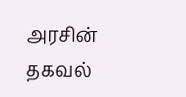அரசின் தகவல்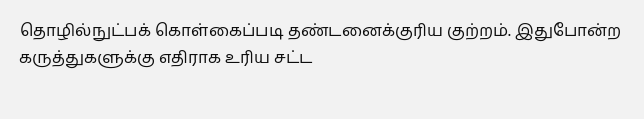தொழில்நுட்பக் கொள்கைப்படி தண்டனைக்குரிய குற்றம். இதுபோன்ற கருத்துகளுக்கு எதிராக உரிய சட்ட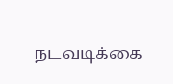நடவடிக்கை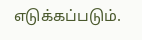எடுக்கப்படும்.